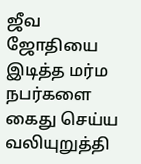ஜீவ ஜோதியை இடித்த மர்ம நபர்களை கைது செய்ய வலியுறுத்தி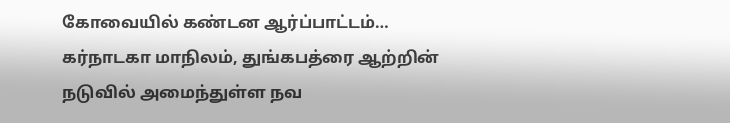கோவையில் கண்டன ஆர்ப்பாட்டம்…
கர்நாடகா மாநிலம், துங்கபத்ரை ஆற்றின் நடுவில் அமைந்துள்ள நவ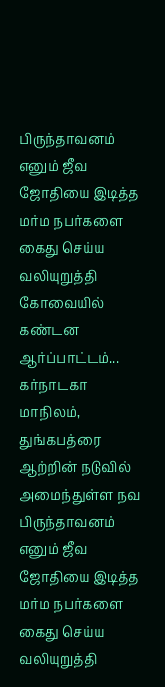பிருந்தாவனம் எனும் ஜீவ ஜோதியை இடித்த மர்ம நபர்களை கைது செய்ய வலியுறுத்தி கோவையில் கண்டன ஆர்ப்பாட்டம்...
கர்நாடகா மாநிலம், துங்கபத்ரை ஆற்றின் நடுவில் அமைந்துள்ள நவ பிருந்தாவனம் எனும் ஜீவ ஜோதியை இடித்த மர்ம நபர்களை கைது செய்ய வலியுறுத்தி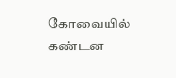கோவையில் கண்டன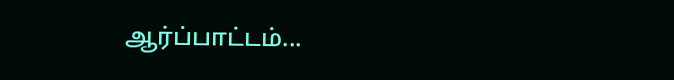ஆர்ப்பாட்டம்...